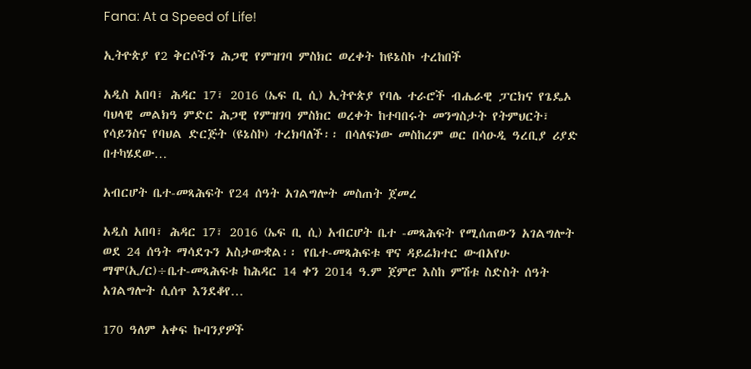Fana: At a Speed of Life!

ኢትዮጵያ የ2 ቅርሶችን ሕጋዊ የምዝገባ ምስክር ወረቀት ከዩኔስኮ ተረከበች

አዲስ አበባ፣ ሕዳር 17፣ 2016 (ኤፍ ቢ ሲ) ኢትዮጵያ የባሌ ተራሮች ብሔራዊ ፓርክና የጌዴኦ ባህላዊ መልክዓ ምድር ሕጋዊ የምዝገባ ምስክር ወረቀት ከተባበሩት መንግስታት የትምህርት፣ የሳይንስና የባህል ድርጅት (ዩኔስኮ) ተረክባለች፡፡ በሳለፍነው መስከረም ወር በሳዑዲ ዓረቢያ ሪያድ በተካሄደው…

አብርሆት ቤተ-መጻሕፍት የ24 ሰዓት አገልግሎት መስጠት ጀመረ

አዲስ አበባ፣ ሕዳር 17፣ 2016 (ኤፍ ቢ ሲ) አብርሆት ቤተ -መጻሕፍት የሚሰጠውን አገልግሎት ወደ 24 ሰዓት ማሳደጉን አስታውቋል፡፡ የቤተ-መጻሕፍቱ ዋና ዳይሬክተር ውብአየሁ ማሞ(ኢ/ር)÷ቤተ-መጻሕፍቱ ከሕዳር 14 ቀን 2014 ዓ.ም ጀምሮ እስከ ምሽቱ ስድስት ሰዓት አገልግሎት ሲሰጥ እንደቆየ…

170 ዓለም አቀፍ ኩባንያዎች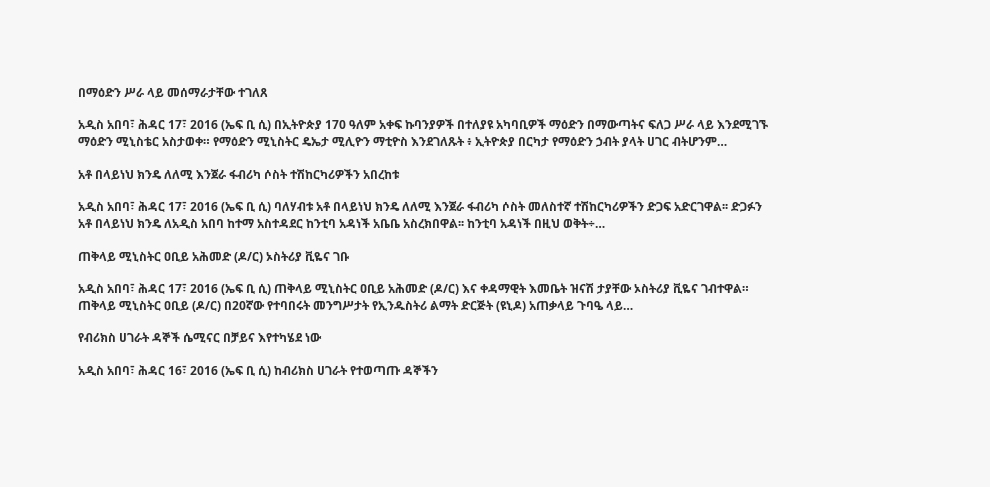በማዕድን ሥራ ላይ መሰማራታቸው ተገለጸ

አዲስ አበባ፣ ሕዳር 17፣ 2016 (ኤፍ ቢ ሲ) በኢትዮጵያ 170 ዓለም አቀፍ ኩባንያዎች በተለያዩ አካባቢዎች ማዕድን በማውጣትና ፍለጋ ሥራ ላይ እንደሚገኙ ማዕድን ሚኒስቴር አስታወቀ። የማዕድን ሚኒስትር ዴኤታ ሚሊዮን ማቲዮስ እንደገለጹት ፥ ኢትዮጵያ በርካታ የማዕድን ኃብት ያላት ሀገር ብትሆንም…

አቶ በላይነህ ክንዴ ለለሚ እንጀራ ፋብሪካ ሶስት ተሽከርካሪዎችን አበረከቱ

አዲስ አበባ፣ ሕዳር 17፣ 2016 (ኤፍ ቢ ሲ) ባለሃብቱ አቶ በላይነህ ክንዴ ለለሚ እንጀራ ፋብሪካ ሶስት መለስተኛ ተሽከርካሪዎችን ድጋፍ አድርገዋል፡፡ ድጋፉን አቶ በላይነህ ክንዴ ለአዲስ አበባ ከተማ አስተዳደር ከንቲባ አዳነች አቤቤ አስረክበዋል፡፡ ከንቲባ አዳነች በዚህ ወቅት÷…

ጠቅላይ ሚኒስትር ዐቢይ አሕመድ (ዶ/ር) ኦስትሪያ ቪዬና ገቡ

አዲስ አበባ፣ ሕዳር 17፣ 2016 (ኤፍ ቢ ሲ) ጠቅላይ ሚኒስትር ዐቢይ አሕመድ (ዶ/ር) እና ቀዳማዊት እመቤት ዝናሽ ታያቸው ኦስትሪያ ቪዬና ገብተዋል። ጠቅላይ ሚኒስትር ዐቢይ (ዶ/ር) በ20ኛው የተባበሩት መንግሥታት የኢንዱስትሪ ልማት ድርጅት (ዩኒዶ) አጠቃላይ ጉባዔ ላይ…

የብሪክስ ሀገራት ዳኞች ሴሚናር በቻይና እየተካሄደ ነው

አዲስ አበባ፣ ሕዳር 16፣ 2016 (ኤፍ ቢ ሲ) ከብሪክስ ሀገራት የተወጣጡ ዳኞችን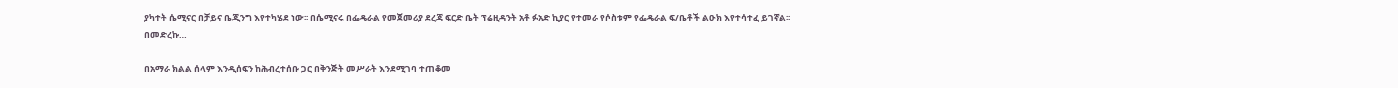ያካተት ሴሚናር በቻይና ቤጂንግ እየተካሄደ ነው፡፡ በሴሚናሩ በፌዴራል የመጀመሪያ ደረጃ ፍርድ ቤት ፕሬዚዳንት አቶ ፉአድ ኪያር የተመራ የሶስቱም የፌዴራል ፍ/ቤቶች ልዑክ እየተሳተፈ ይገኛል፡፡ በመድረኩ…

በአማራ ክልል ሰላም እንዲሰፍን ከሕብረተሰቡ ጋር በቅንጅት መሥራት እንደሚገባ ተጠቆመ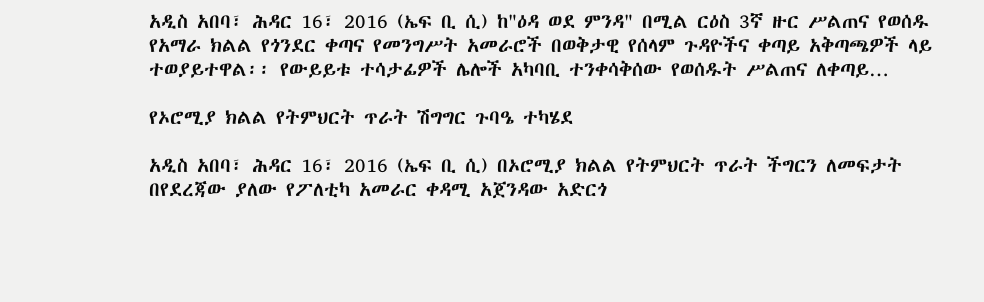አዲስ አበባ፣ ሕዳር 16፣ 2016 (ኤፍ ቢ ሲ) ከ"ዕዳ ወደ ምንዳ" በሚል ርዕስ 3ኛ ዙር ሥልጠና የወሰዱ የአማራ ክልል የጎንደር ቀጣና የመንግሥት አመራሮች በወቅታዊ የሰላም ጉዳዮችና ቀጣይ አቅጣጫዎች ላይ ተወያይተዋል፡፡ የውይይቱ ተሳታፊዎች ሌሎች አካባቢ ተንቀሳቅሰው የወሰዱት ሥልጠና ለቀጣይ…

የኦሮሚያ ክልል የትምህርት ጥራት ሽግግር ጉባዔ ተካሄደ

አዲስ አበባ፣ ሕዳር 16፣ 2016 (ኤፍ ቢ ሲ) በኦሮሚያ ክልል የትምህርት ጥራት ችግርን ለመፍታት በየደረጃው ያለው የፖለቲካ አመራር ቀዳሚ አጀንዳው አድርጎ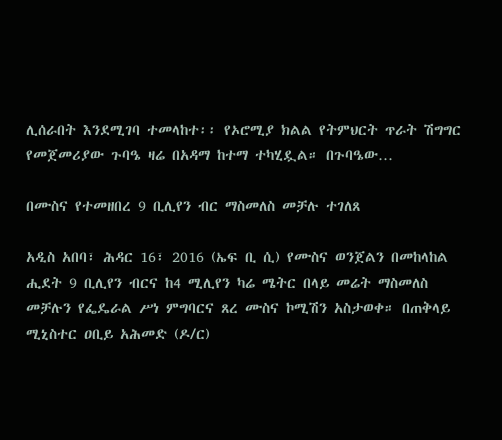ሊሰራበት እንደሚገባ ተመላከተ፡፡ የኦሮሚያ ክልል የትምህርት ጥራት ሽግግር የመጀመሪያው ጉባዔ ዛሬ በአዳማ ከተማ ተካሂዷል። በጉባዔው…

በሙስና የተመዘበረ 9 ቢሊየን ብር ማስመለስ መቻሉ ተገለጸ

አዲስ አበባ፣ ሕዳር 16፣ 2016 (ኤፍ ቢ ሲ) የሙስና ወንጀልን በመከላከል ሒደት 9 ቢሊየን ብርና ከ4 ሚሊየን ካሬ ሜትር በላይ መሬት ማስመለስ መቻሉን የፌዴራል ሥነ ምግባርና ጸረ ሙስና ኮሚሽን አስታወቀ። በጠቅላይ ሚኒስተር ዐቢይ አሕመድ (ዶ/ር)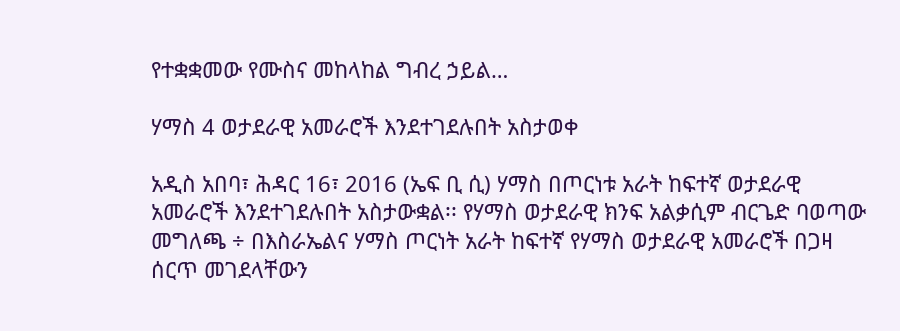የተቋቋመው የሙስና መከላከል ግብረ ኃይል…

ሃማስ 4 ወታደራዊ አመራሮች እንደተገደሉበት አስታወቀ

አዲስ አበባ፣ ሕዳር 16፣ 2016 (ኤፍ ቢ ሲ) ሃማስ በጦርነቱ አራት ከፍተኛ ወታደራዊ አመራሮች እንደተገደሉበት አስታውቋል፡፡ የሃማስ ወታደራዊ ክንፍ አልቃሲም ብርጌድ ባወጣው መግለጫ ÷ በእስራኤልና ሃማስ ጦርነት አራት ከፍተኛ የሃማስ ወታደራዊ አመራሮች በጋዛ ሰርጥ መገደላቸውን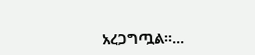አረጋግጧል፡፡…